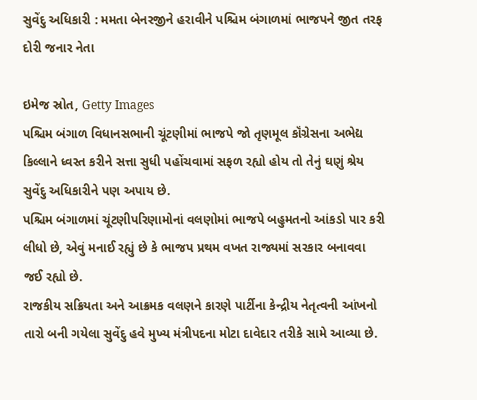સુવેંદુ અધિકારી : મમતા બેનરજીને હરાવીને પશ્ચિમ બંગાળમાં ભાજપને જીત તરફ દોરી જનાર નેતા

ઇમેજ સ્રોત, Getty Images
પશ્ચિમ બંગાળ વિધાનસભાની ચૂંટણીમાં ભાજપે જો તૃણમૂલ કૉંગ્રેસના અભેદ્ય કિલ્લાને ધ્વસ્ત કરીને સત્તા સુધી પહોંચવામાં સફળ રહ્યો હોય તો તેનું ઘણું શ્રેય સુવેંદુ અધિકારીને પણ અપાય છે.
પશ્ચિમ બંગાળમાં ચૂંટણીપરિણામોનાં વલણોમાં ભાજપે બહુમતનો આંકડો પાર કરી લીધો છે, એવું મનાઈ રહ્યું છે કે ભાજપ પ્રથમ વખત રાજ્યમાં સરકાર બનાવવા જઈ રહ્યો છે.
રાજકીય સક્રિયતા અને આક્રમક વલણને કારણે પાર્ટીના કેન્દ્રીય નેતૃત્વની આંખનો તારો બની ગયેલા સુવેંદુ હવે મુખ્ય મંત્રીપદના મોટા દાવેદાર તરીકે સામે આવ્યા છે.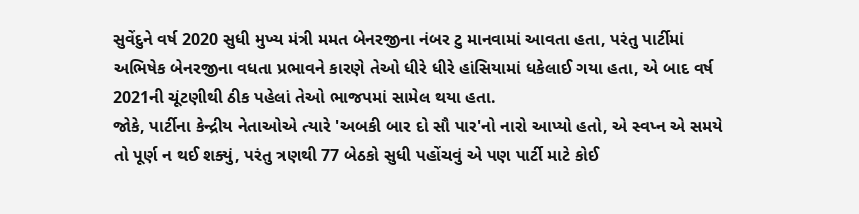સુવેંદુને વર્ષ 2020 સુધી મુખ્ય મંત્રી મમત બેનરજીના નંબર ટુ માનવામાં આવતા હતા, પરંતુ પાર્ટીમાં અભિષેક બેનરજીના વધતા પ્રભાવને કારણે તેઓ ધીરે ધીરે હાંસિયામાં ધકેલાઈ ગયા હતા, એ બાદ વર્ષ 2021ની ચૂંટણીથી ઠીક પહેલાં તેઓ ભાજપમાં સામેલ થયા હતા.
જોકે, પાર્ટીના કેન્દ્રીય નેતાઓએ ત્યારે 'અબકી બાર દો સૌ પાર'નો નારો આપ્યો હતો, એ સ્વપ્ન એ સમયે તો પૂર્ણ ન થઈ શક્યું, પરંતુ ત્રણથી 77 બેઠકો સુધી પહોંચવું એ પણ પાર્ટી માટે કોઈ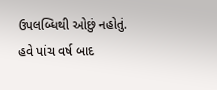ઉપલબ્ધિથી ઓછું નહોતું.
હવે પાંચ વર્ષ બાદ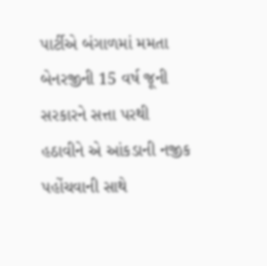પાર્ટીએ બંગાળમાં મમતા બેનરજીની 15 વર્ષ જૂની સરકારને સત્તા પરથી હઠાવીને એ આંકડાની નજીક પહોંચવાની સાથે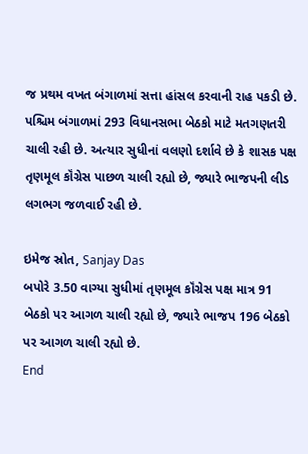જ પ્રથમ વખત બંગાળમાં સત્તા હાંસલ કરવાની રાહ પકડી છે.
પશ્ચિમ બંગાળમાં 293 વિધાનસભા બેઠકો માટે મતગણતરી ચાલી રહી છે. અત્યાર સુધીનાં વલણો દર્શાવે છે કે શાસક પક્ષ તૃણમૂલ કૉંગ્રેસ પાછળ ચાલી રહ્યો છે, જ્યારે ભાજપની લીડ લગભગ જળવાઈ રહી છે.

ઇમેજ સ્રોત, Sanjay Das
બપોરે 3.50 વાગ્યા સુધીમાં તૃણમૂલ કૉંગ્રેસ પક્ષ માત્ર 91 બેઠકો પર આગળ ચાલી રહ્યો છે, જ્યારે ભાજપ 196 બેઠકો પર આગળ ચાલી રહ્યો છે.
End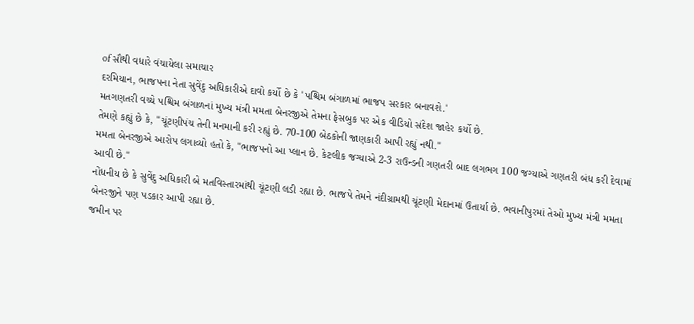of સૌથી વધારે વંચાયેલા સમાચાર
દરમિયાન, ભાજપના નેતા સુવેંદુ અધિકારીએ દાવો કર્યો છે કે 'પશ્ચિમ બંગાળમાં ભાજપ સરકાર બનાવશે.'
મતગણતરી વચ્ચે પશ્ચિમ બંગાળનાં મુખ્ય મંત્રી મમતા બેનરજીએ તેમના ફેસબુક પર એક વીડિયો સંદેશ જાહેર કર્યો છે.
તેમણે કહ્યું છે કે, "ચૂંટણીપંચ તેની મનમાની કરી રહ્યું છે. 70-100 બેઠકોની જાણકારી આપી રહ્યું નથી."
મમતા બેનરજીએ આરોપ લગાવ્યો હતો કે, "ભાજપનો આ પ્લાન છે. કેટલીક જગ્યાએ 2-3 રાઉન્ડની ગણતરી બાદ લગભગ 100 જગ્યાએ ગણતરી બંધ કરી દેવામાં આવી છે."
નોંધનીય છે કે સુવેંદુ અધિકારી બે મતવિસ્તારમાંથી ચૂંટણી લડી રહ્યા છે. ભાજપે તેમને નંદીગ્રામથી ચૂંટણી મેદાનમાં ઉતાર્યા છે. ભવાનીપુરમાં તેઓ મુખ્ય મંત્રી મમતા બેનરજીને પણ પડકાર આપી રહ્યા છે.
જમીન પર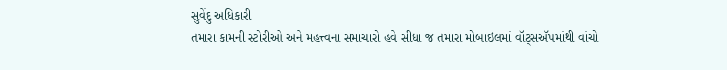સુવેંદુ અધિકારી
તમારા કામની સ્ટોરીઓ અને મહત્ત્વના સમાચારો હવે સીધા જ તમારા મોબાઇલમાં વૉટ્સઍપમાંથી વાંચો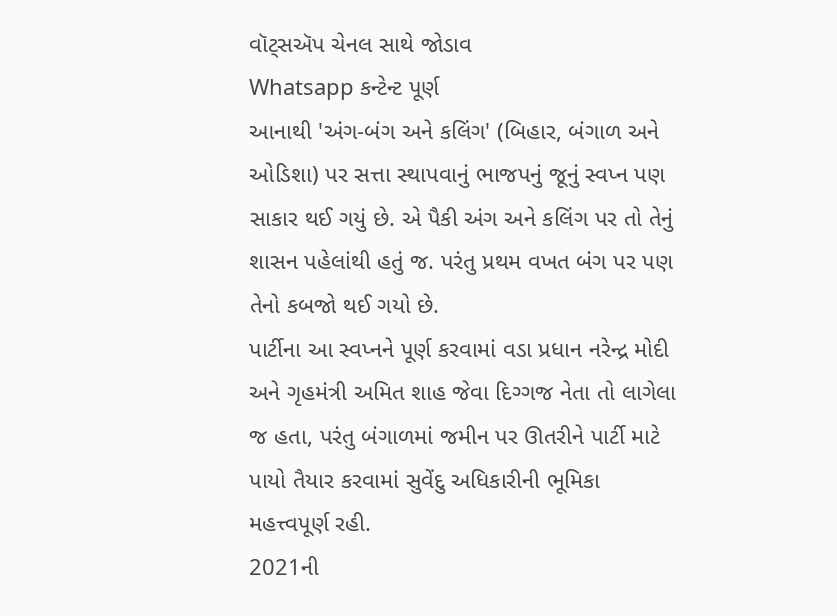વૉટ્સઍપ ચેનલ સાથે જોડાવ
Whatsapp કન્ટેન્ટ પૂર્ણ
આનાથી 'અંગ-બંગ અને કલિંગ' (બિહાર, બંગાળ અને ઓડિશા) પર સત્તા સ્થાપવાનું ભાજપનું જૂનું સ્વપ્ન પણ સાકાર થઈ ગયું છે. એ પૈકી અંગ અને કલિંગ પર તો તેનું શાસન પહેલાંથી હતું જ. પરંતુ પ્રથમ વખત બંગ પર પણ તેનો કબજો થઈ ગયો છે.
પાર્ટીના આ સ્વપ્નને પૂર્ણ કરવામાં વડા પ્રધાન નરેન્દ્ર મોદી અને ગૃહમંત્રી અમિત શાહ જેવા દિગ્ગજ નેતા તો લાગેલા જ હતા, પરંતુ બંગાળમાં જમીન પર ઊતરીને પાર્ટી માટે પાયો તૈયાર કરવામાં સુવેંદુ અધિકારીની ભૂમિકા મહત્ત્વપૂર્ણ રહી.
2021ની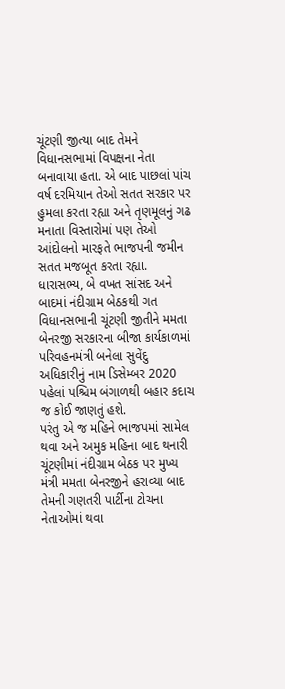ચૂંટણી જીત્યા બાદ તેમને વિધાનસભામાં વિપક્ષના નેતા બનાવાયા હતા. એ બાદ પાછલાં પાંચ વર્ષ દરમિયાન તેઓ સતત સરકાર પર હુમલા કરતા રહ્યા અને તૃણમૂલનું ગઢ મનાતા વિસ્તારોમાં પણ તેઓ આંદોલનો મારફતે ભાજપની જમીન સતત મજબૂત કરતા રહ્યા.
ધારાસભ્ય, બે વખત સાંસદ અને બાદમાં નંદીગ્રામ બેઠકથી ગત વિધાનસભાની ચૂંટણી જીતીને મમતા બેનરજી સરકારના બીજા કાર્યકાળમાં પરિવહનમંત્રી બનેલા સુવેંદુ અધિકારીનું નામ ડિસેમ્બર 2020 પહેલાં પશ્ચિમ બંગાળથી બહાર કદાચ જ કોઈ જાણતું હશે.
પરંતુ એ જ મહિને ભાજપમાં સામેલ થવા અને અમુક મહિના બાદ થનારી ચૂંટણીમાં નંદીગ્રામ બેઠક પર મુખ્ય મંત્રી મમતા બેનરજીને હરાવ્યા બાદ તેમની ગણતરી પાર્ટીના ટોચના નેતાઓમાં થવા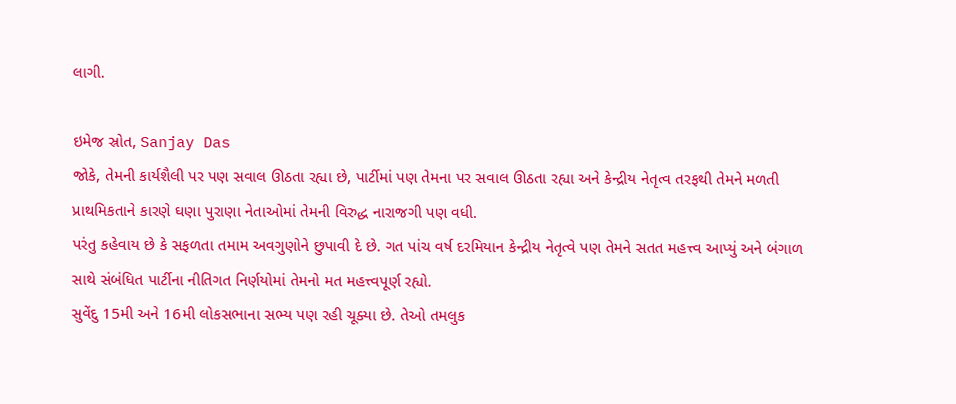લાગી.

ઇમેજ સ્રોત, Sanjay Das
જોકે, તેમની કાર્યશૈલી પર પણ સવાલ ઊઠતા રહ્યા છે, પાર્ટીમાં પણ તેમના પર સવાલ ઊઠતા રહ્યા અને કેન્દ્રીય નેતૃત્વ તરફથી તેમને મળતી પ્રાથમિકતાને કારણે ઘણા પુરાણા નેતાઓમાં તેમની વિરુદ્ધ નારાજગી પણ વધી.
પરંતુ કહેવાય છે કે સફળતા તમામ અવગુણોને છુપાવી દે છે. ગત પાંચ વર્ષ દરમિયાન કેન્દ્રીય નેતૃત્વે પણ તેમને સતત મહત્ત્વ આપ્યું અને બંગાળ સાથે સંબંધિત પાર્ટીના નીતિગત નિર્ણયોમાં તેમનો મત મહત્ત્વપૂર્ણ રહ્યો.
સુવેંદુ 15મી અને 16મી લોકસભાના સભ્ય પણ રહી ચૂક્યા છે. તેઓ તમલુક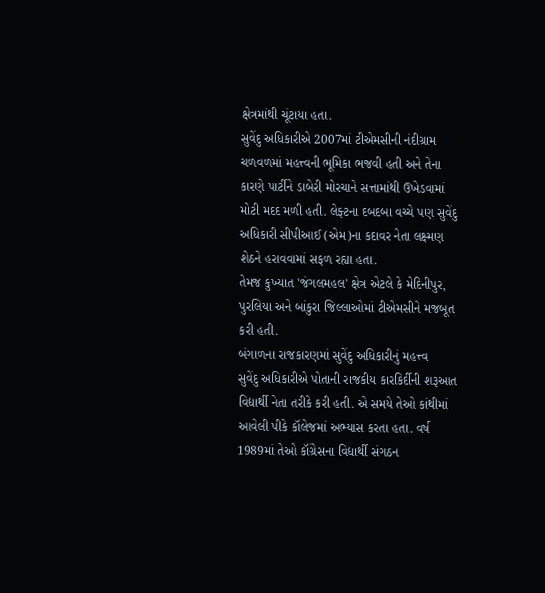ક્ષેત્રમાંથી ચૂંટાયા હતા.
સુવેંદુ અધિકારીએ 2007માં ટીએમસીની નંદીગ્રામ ચળવળમાં મહત્ત્વની ભૂમિકા ભજવી હતી અને તેના કારણે પાર્ટીને ડાબેરી મોરચાને સત્તામાંથી ઉખેડવામાં મોટી મદદ મળી હતી. લેફ્ટના દબદબા વચ્ચે પણ સુવેંદુ અધિકારી સીપીઆઈ (એમ)ના કદાવર નેતા લક્ષ્મણ શેઠને હરાવવામાં સફળ રહ્યા હતા.
તેમજ કુખ્યાત 'જંગલમહલ' ક્ષેત્ર એટલે કે મેદિનીપુર, પુરલિયા અને બાંકુરા જિલ્લાઓમાં ટીએમસીને મજબૂત કરી હતી.
બંગાળના રાજકારણમાં સુવેંદુ અધિકારીનું મહત્ત્વ
સુવેંદુ અધિકારીએ પોતાની રાજકીય કારકિર્દીની શરૂઆત વિદ્યાર્થી નેતા તરીકે કરી હતી. એ સમયે તેઓ કાંથીમાં આવેલી પીકે કૉલેજમાં અભ્યાસ કરતા હતા. વર્ષ 1989માં તેઓ કૉંગ્રેસના વિદ્યાર્થી સંગઠન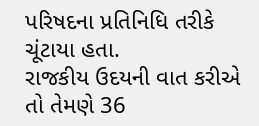પરિષદના પ્રતિનિધિ તરીકે ચૂંટાયા હતા.
રાજકીય ઉદયની વાત કરીએ તો તેમણે 36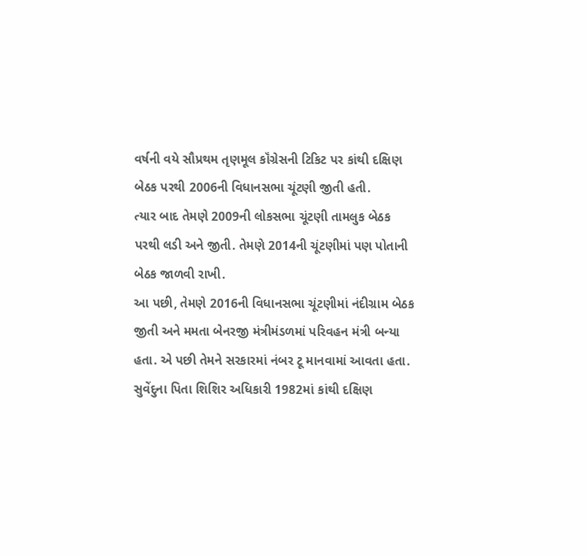વર્ષની વયે સૌપ્રથમ તૃણમૂલ કૉંગ્રેસની ટિકિટ પર કાંથી દક્ષિણ બેઠક પરથી 2006ની વિધાનસભા ચૂંટણી જીતી હતી.
ત્યાર બાદ તેમણે 2009ની લોકસભા ચૂંટણી તામલુક બેઠક પરથી લડી અને જીતી. તેમણે 2014ની ચૂંટણીમાં પણ પોતાની બેઠક જાળવી રાખી.
આ પછી, તેમણે 2016ની વિધાનસભા ચૂંટણીમાં નંદીગ્રામ બેઠક જીતી અને મમતા બેનરજી મંત્રીમંડળમાં પરિવહન મંત્રી બન્યા હતા. એ પછી તેમને સરકારમાં નંબર ટૂ માનવામાં આવતા હતા.
સુવેંદુના પિતા શિશિર અધિકારી 1982માં કાંથી દક્ષિણ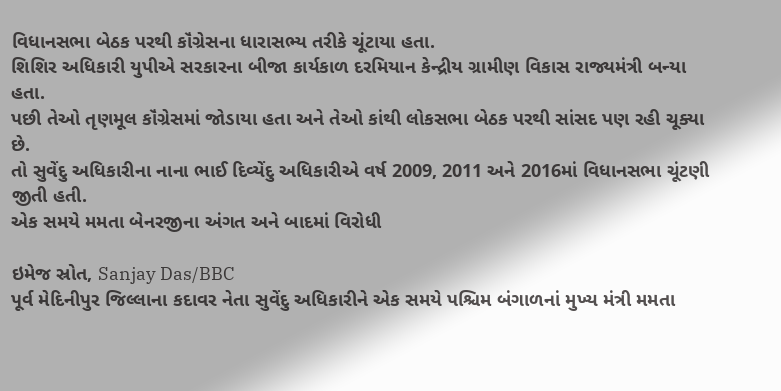વિધાનસભા બેઠક પરથી કૉંગ્રેસના ધારાસભ્ય તરીકે ચૂંટાયા હતા.
શિશિર અધિકારી યુપીએ સરકારના બીજા કાર્યકાળ દરમિયાન કેન્દ્રીય ગ્રામીણ વિકાસ રાજ્યમંત્રી બન્યા હતા.
પછી તેઓ તૃણમૂલ કૉંગ્રેસમાં જોડાયા હતા અને તેઓ કાંથી લોકસભા બેઠક પરથી સાંસદ પણ રહી ચૂક્યા છે.
તો સુવેંદુ અધિકારીના નાના ભાઈ દિવ્યેંદુ અધિકારીએ વર્ષ 2009, 2011 અને 2016માં વિધાનસભા ચૂંટણી જીતી હતી.
એક સમયે મમતા બેનરજીના અંગત અને બાદમાં વિરોધી

ઇમેજ સ્રોત, Sanjay Das/BBC
પૂર્વ મેદિનીપુર જિલ્લાના કદાવર નેતા સુવેંદુ અધિકારીને એક સમયે પશ્ચિમ બંગાળનાં મુખ્ય મંત્રી મમતા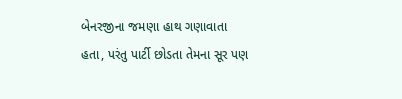બેનરજીના જમણા હાથ ગણાવાતા હતા, પરંતુ પાર્ટી છોડતા તેમના સૂર પણ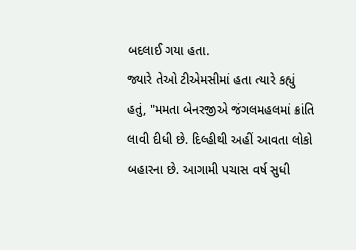બદલાઈ ગયા હતા.
જ્યારે તેઓ ટીએમસીમાં હતા ત્યારે કહ્યું હતું, "મમતા બેનરજીએ જંગલમહલમાં ક્રાંતિ લાવી દીધી છે. દિલ્હીથી અહીં આવતા લોકો બહારના છે. આગામી પચાસ વર્ષ સુધી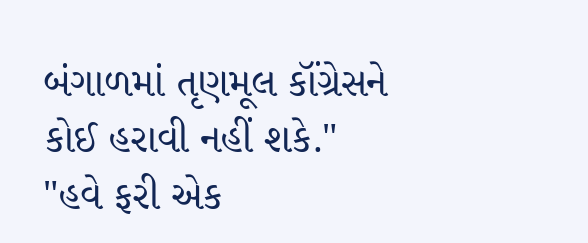બંગાળમાં તૃણમૂલ કૉંગ્રેસને કોઈ હરાવી નહીં શકે."
"હવે ફરી એક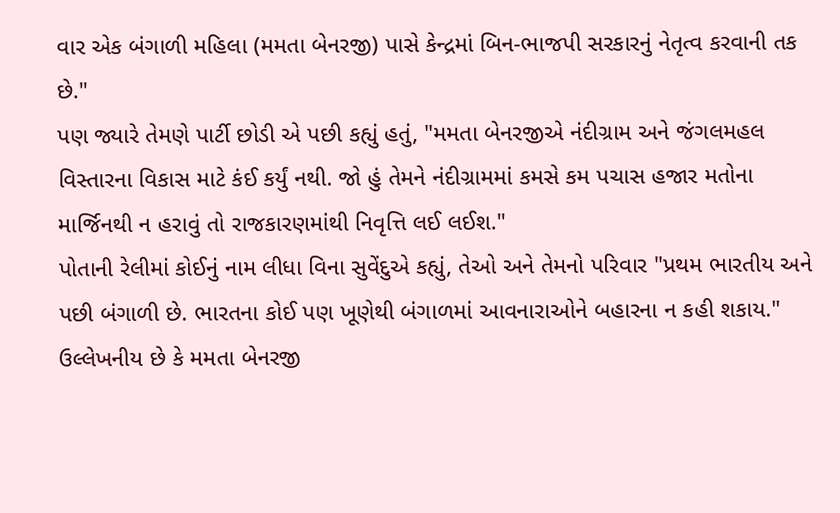વાર એક બંગાળી મહિલા (મમતા બેનરજી) પાસે કેન્દ્રમાં બિન-ભાજપી સરકારનું નેતૃત્વ કરવાની તક છે."
પણ જ્યારે તેમણે પાર્ટી છોડી એ પછી કહ્યું હતું, "મમતા બેનરજીએ નંદીગ્રામ અને જંગલમહલ વિસ્તારના વિકાસ માટે કંઈ કર્યું નથી. જો હું તેમને નંદીગ્રામમાં કમસે કમ પચાસ હજાર મતોના માર્જિનથી ન હરાવું તો રાજકારણમાંથી નિવૃત્તિ લઈ લઈશ."
પોતાની રેલીમાં કોઈનું નામ લીધા વિના સુવેંદુએ કહ્યું, તેઓ અને તેમનો પરિવાર "પ્રથમ ભારતીય અને પછી બંગાળી છે. ભારતના કોઈ પણ ખૂણેથી બંગાળમાં આવનારાઓને બહારના ન કહી શકાય."
ઉલ્લેખનીય છે કે મમતા બેનરજી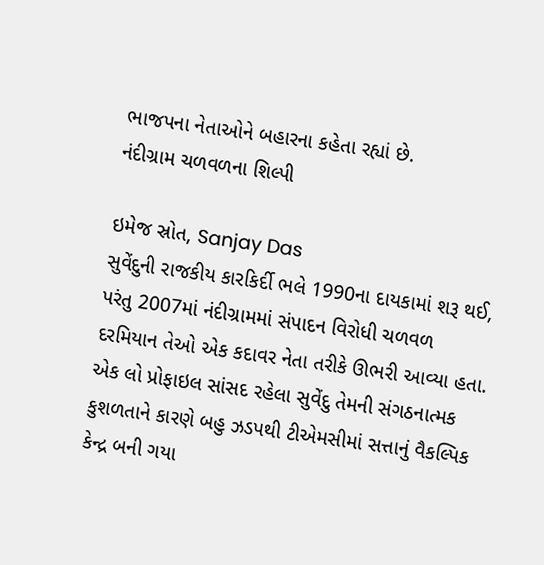ભાજપના નેતાઓને બહારના કહેતા રહ્યાં છે.
નંદીગ્રામ ચળવળના શિલ્પી

ઇમેજ સ્રોત, Sanjay Das
સુવેંદુની રાજકીય કારકિર્દી ભલે 1990ના દાયકામાં શરૂ થઈ, પરંતુ 2007માં નંદીગ્રામમાં સંપાદન વિરોધી ચળવળ દરમિયાન તેઓ એક કદાવર નેતા તરીકે ઊભરી આવ્યા હતા.
એક લો પ્રોફાઇલ સાંસદ રહેલા સુવેંદુ તેમની સંગઠનાત્મક કુશળતાને કારણે બહુ ઝડપથી ટીએમસીમાં સત્તાનું વૈકલ્પિક કેન્દ્ર બની ગયા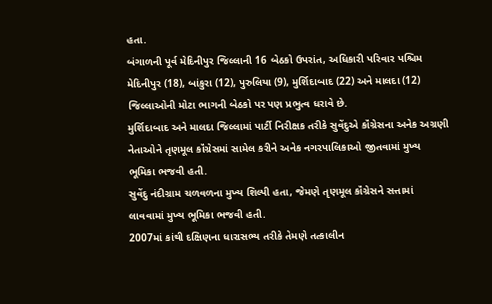હતા.
બંગાળની પૂર્વ મેદિનીપુર જિલ્લાની 16 બેઠકો ઉપરાંત, અધિકારી પરિવાર પશ્ચિમ મેદિનીપુર (18), બાંકુરા (12), પુરુલિયા (9), મુર્શિદાબાદ (22) અને માલદા (12) જિલ્લાઓની મોટા ભાગની બેઠકો પર પણ પ્રભુત્વ ધરાવે છે.
મુર્શિદાબાદ અને માલદા જિલ્લામાં પાર્ટી નિરીક્ષક તરીકે સુવેંદુએ કૉંગ્રેસના અનેક અગ્રણી નેતાઓને તૃણમૂલ કૉંગ્રેસમાં સામેલ કરીને અનેક નગરપાલિકાઓ જીતવામાં મુખ્ય ભૂમિકા ભજવી હતી.
સુવેંદુ નંદીગ્રામ ચળવળના મુખ્ય શિલ્પી હતા, જેમણે તૃણમૂલ કૉંગ્રેસને સત્તામાં લાવવામાં મુખ્ય ભૂમિકા ભજવી હતી.
2007માં કાંથી દક્ષિણના ધારાસભ્ય તરીકે તેમણે તત્કાલીન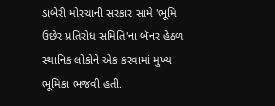ડાબેરી મોરચાની સરકાર સામે 'ભૂમિ ઉછેર પ્રતિરોધ સમિતિ'ના બૅનર હેઠળ સ્થાનિક લોકોને એક કરવામાં મુખ્ય ભૂમિકા ભજવી હતી.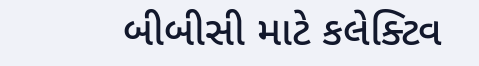બીબીસી માટે કલેક્ટિવ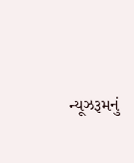ન્યૂઝરૂમનું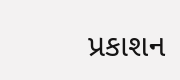પ્રકાશન